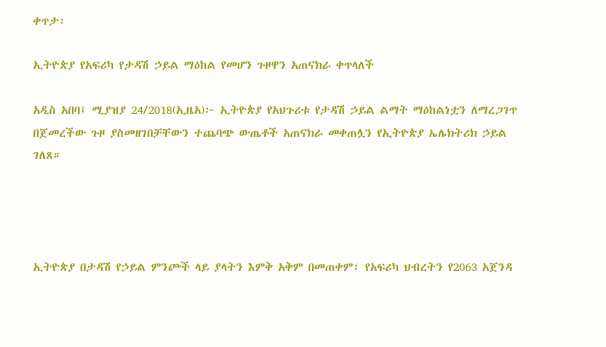ቀጥታ፡

ኢትዮጵያ የአፍሪካ የታዳሽ ኃይል ማዕከል የመሆን ጉዞዋን አጠናክራ ቀጥላለች

አዲስ አበባ፤ ሚያዝያ 24/2018(ኢዜአ)፦ ኢትዮጵያ የአህጉሪቱ የታዳሽ ኃይል ልማት ማዕከልነቷን ለማረጋገጥ በጀመረችው ጉዞ ያስመዘገበቻቸውን ተጨባጭ ውጤቶች አጠናክራ መቀጠሏን የኢትዮጵያ ኤሌክትሪክ ኃይል ገለጸ።




ኢትዮጵያ በታዳሽ የኃይል ምንጮች ላይ ያላትን እምቅ አቅም በመጠቀም፣ የአፍሪካ ህብረትን የ2063 አጀንዳ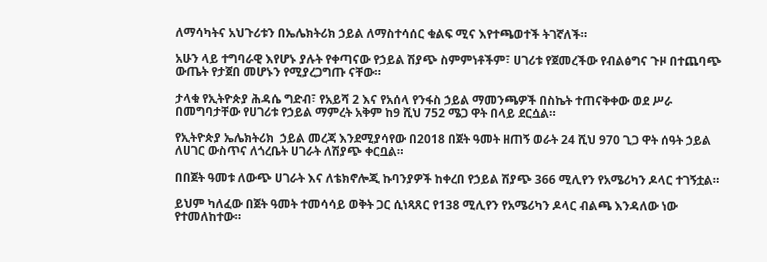ለማሳካትና አህጉሪቱን በኤሌክትሪክ ኃይል ለማስተሳሰር ቁልፍ ሚና እየተጫወተች ትገኛለች።

አሁን ላይ ተግባራዊ እየሆኑ ያሉት የቀጣናው የኃይል ሽያጭ ስምምነቶችም፣ ሀገሪቱ የጀመረችው የብልፅግና ጉዞ በተጨባጭ ውጤት የታጀበ መሆኑን የሚያረጋግጡ ናቸው።

ታላቁ የኢትዮጵያ ሕዳሴ ግድብ፣ የአይሻ 2 እና የአሰላ የንፋስ ኃይል ማመንጫዎች በስኬት ተጠናቅቀው ወደ ሥራ በመግባታቸው የሀገሪቱ የኃይል ማምረት አቅም ከ9 ሺህ 752 ሜጋ ዋት በላይ ደርሷል።

የኢትዮጵያ ኤሌክትሪክ  ኃይል መረጃ እንደሚያሳየው በ2018 በጀት ዓመት ዘጠኝ ወራት 24 ሺህ 970 ጊጋ ዋት ሰዓት ኃይል ለሀገር ውስጥና ለጎረቤት ሀገራት ለሽያጭ ቀርቧል።

በበጀት ዓመቱ ለውጭ ሀገራት እና ለቴክኖሎጂ ኩባንያዎች ከቀረበ የኃይል ሽያጭ 366 ሚሊየን የአሜሪካን ዶላር ተገኝቷል።

ይህም ካለፈው በጀት ዓመት ተመሳሳይ ወቅት ጋር ሲነጻጸር የ138 ሚሊየን የአሜሪካን ዶላር ብልጫ እንዳለው ነው የተመለከተው።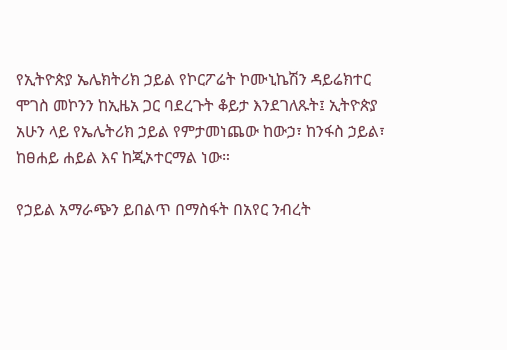የኢትዮጵያ ኤሌክትሪክ ኃይል የኮርፖሬት ኮሙኒኬሽን ዳይሬክተር ሞገስ መኮንን ከኢዜአ ጋር ባደረጉት ቆይታ እንደገለጹት፤ ኢትዮጵያ አሁን ላይ የኤሌትሪክ ኃይል የምታመነጨው ከውኃ፣ ከንፋስ ኃይል፣ ከፀሐይ ሐይል እና ከጂኦተርማል ነው።

የኃይል አማራጭን ይበልጥ በማስፋት በአየር ንብረት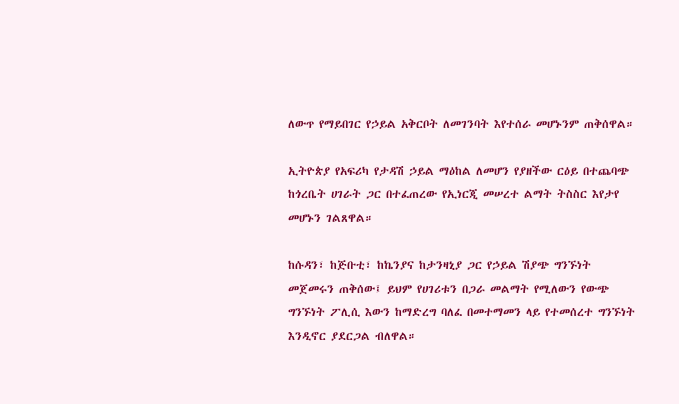ለውጥ የማይበገር የኃይል አቅርቦት ለመገንባት እየተሰራ መሆኑንም ጠቅሰዋል።

ኢትዮጵያ የአፍሪካ የታዳሽ ኃይል ማዕከል ለመሆን የያዘችው ርዕይ በተጨባጭ ከጎረቤት ሀገራት ጋር በተፈጠረው የኢነርጂ መሠረተ ልማት ትስስር እየታየ መሆኑን ገልጸዋል።

ከሱዳን፣ ከጅቡቲ፣ ከኬንያና ከታንዛኒያ ጋር የኃይል ሽያጭ ግንኙነት መጀመሩን ጠቅሰው፤ ይህም የሀገሪቱን በጋራ መልማት የሚለውን የውጭ ግንኙነት ፖሊሲ እውን ከማድረግ ባለፈ በመተማመን ላይ የተመሰረተ ግንኙነት እንዲኖር ያደርጋል ብለዋል።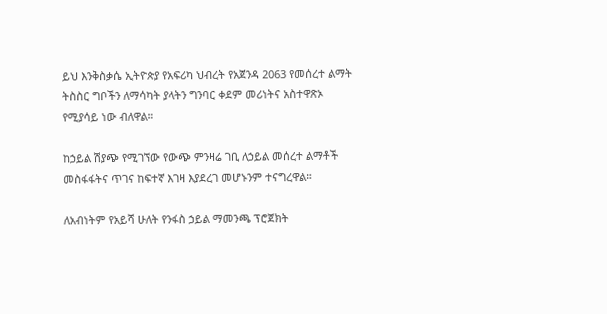ይህ እንቅስቃሴ ኢትዮጵያ የአፍሪካ ህብረት የአጀንዳ 2063 የመሰረተ ልማት ትስስር ግቦችን ለማሳካት ያላትን ግንባር ቀደም መሪነትና አስተዋጽኦ የሚያሳይ ነው ብለዋል።

ከኃይል ሽያጭ የሚገኘው የውጭ ምንዛሬ ገቢ ለኃይል መሰረተ ልማቶች መስፋፋትና ጥገና ከፍተኛ እገዛ እያደረገ መሆኑንም ተናግረዋል።

ለአብነትም የአይሻ ሁለት የንፋስ ኃይል ማመንጫ ፕሮጀክት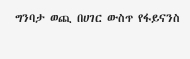ግንባታ ወጪ በሀገር ውስጥ የፋይናንስ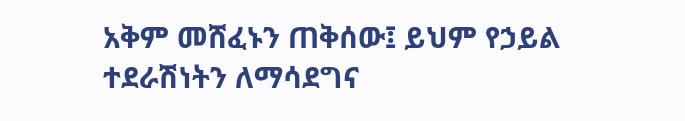አቅም መሸፈኑን ጠቅሰው፤ ይህም የኃይል ተደራሽነትን ለማሳደግና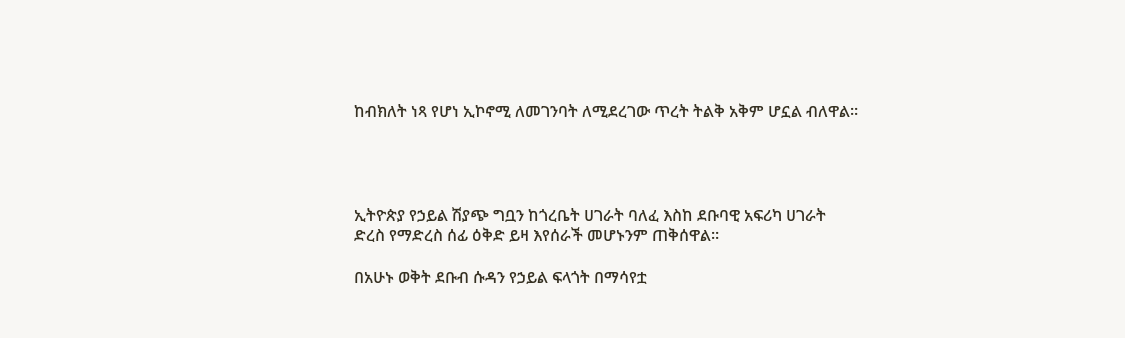ከብክለት ነጻ የሆነ ኢኮኖሚ ለመገንባት ለሚደረገው ጥረት ትልቅ አቅም ሆኗል ብለዋል።




ኢትዮጵያ የኃይል ሽያጭ ግቧን ከጎረቤት ሀገራት ባለፈ እስከ ደቡባዊ አፍሪካ ሀገራት ድረስ የማድረስ ሰፊ ዕቅድ ይዛ እየሰራች መሆኑንም ጠቅሰዋል።

በአሁኑ ወቅት ደቡብ ሱዳን የኃይል ፍላጎት በማሳየቷ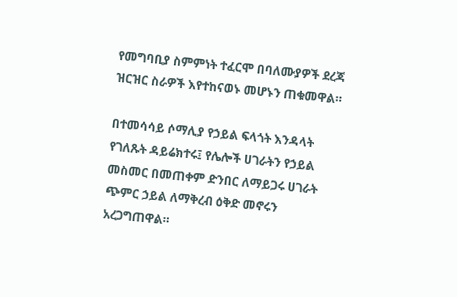የመግባቢያ ስምምነት ተፈርሞ በባለሙያዎች ደረጃ ዝርዝር ስራዎች እየተከናወኑ መሆኑን ጠቁመዋል።

በተመሳሳይ ሶማሊያ የኃይል ፍላጎት እንዳላት የገለጹት ዳይሬክተሩ፤ የሌሎች ሀገራትን የኃይል መስመር በመጠቀም ድንበር ለማይጋሩ ሀገራት ጭምር ኃይል ለማቅረብ ዕቅድ መኖሩን አረጋግጠዋል።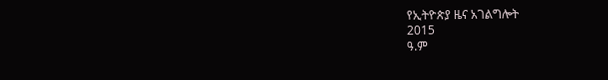የኢትዮጵያ ዜና አገልግሎት
2015
ዓ.ም